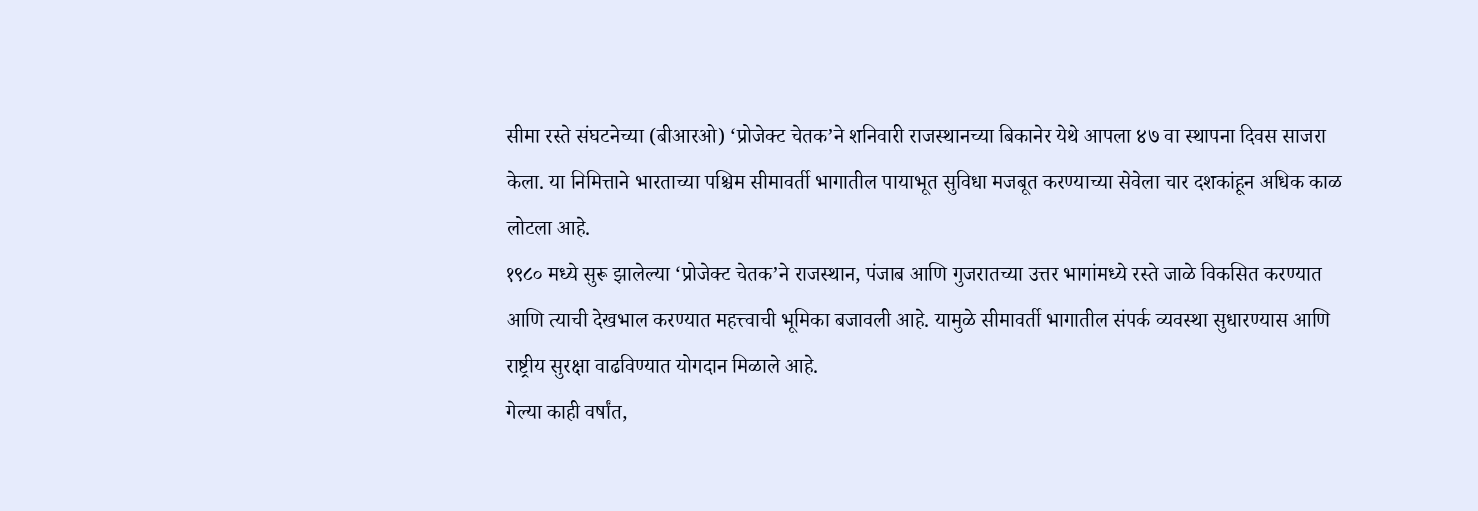सीमा रस्ते संघटनेच्या (बीआरओ) ‘प्रोजेक्ट चेतक’ने शनिवारी राजस्थानच्या बिकानेर येथे आपला ४७ वा स्थापना दिवस साजरा केला. या निमित्ताने भारताच्या पश्चिम सीमावर्ती भागातील पायाभूत सुविधा मजबूत करण्याच्या सेवेला चार दशकांहून अधिक काळ लोटला आहे.
१९८० मध्ये सुरू झालेल्या ‘प्रोजेक्ट चेतक’ने राजस्थान, पंजाब आणि गुजरातच्या उत्तर भागांमध्ये रस्ते जाळे विकसित करण्यात आणि त्याची देखभाल करण्यात महत्त्वाची भूमिका बजावली आहे. यामुळे सीमावर्ती भागातील संपर्क व्यवस्था सुधारण्यास आणि राष्ट्रीय सुरक्षा वाढविण्यात योगदान मिळाले आहे.
गेल्या काही वर्षांत,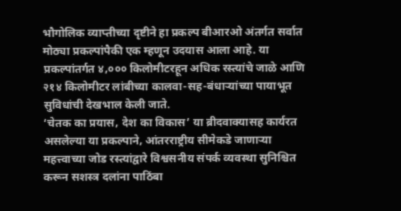भौगोलिक व्याप्तीच्या दृष्टीने हा प्रकल्प बीआरओ अंतर्गत सर्वात मोठ्या प्रकल्पांपैकी एक म्हणून उदयास आला आहे. या प्रकल्पांतर्गत ४,००० किलोमीटरहून अधिक रस्त्यांचे जाळे आणि २१४ किलोमीटर लांबीच्या कालवा-सह-बंधाऱ्यांच्या पायाभूत सुविधांची देखभाल केली जाते.
‘चेतक का प्रयास, देश का विकास’ या ब्रीदवाक्यासह कार्यरत असलेल्या या प्रकल्पाने, आंतरराष्ट्रीय सीमेकडे जाणाऱ्या महत्त्वाच्या जोड रस्त्यांद्वारे विश्वसनीय संपर्क व्यवस्था सुनिश्चित करून सशस्त्र दलांना पाठिंबा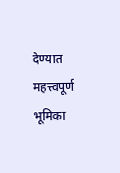देण्यात महत्त्वपूर्ण भूमिका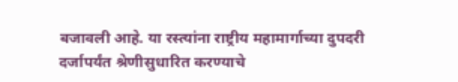बजावली आहे. या रस्त्यांना राष्ट्रीय महामार्गाच्या दुपदरी दर्जापर्यंत श्रेणीसुधारित करण्याचे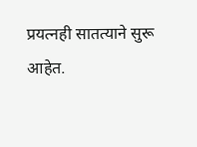प्रयत्नही सातत्याने सुरू आहेत.